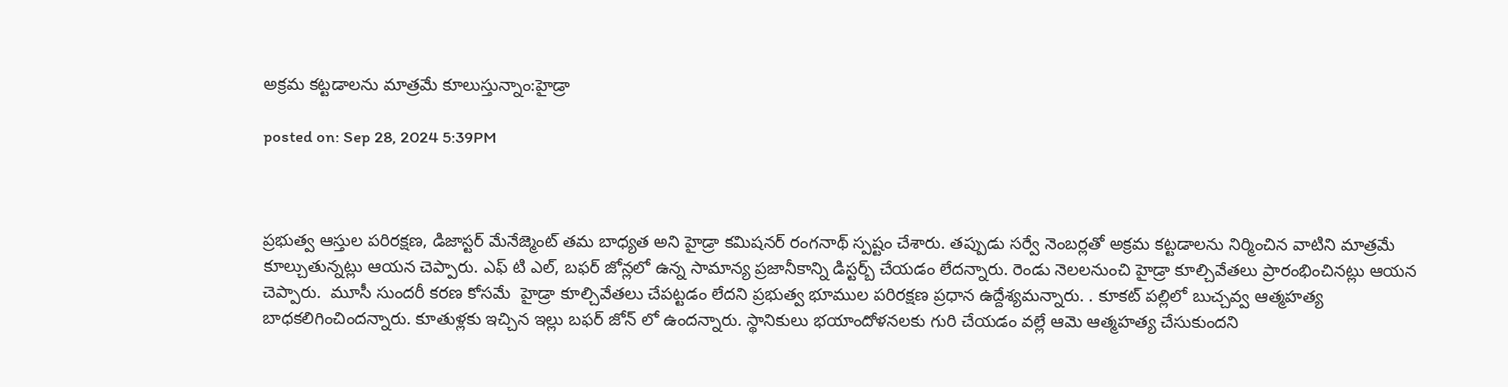అక్రమ కట్టడాలను మాత్రమే కూలుస్తున్నాం:హైడ్రా

posted on: Sep 28, 2024 5:39PM



ప్రభుత్వ ఆస్తుల పరిరక్షణ, డిజాస్టర్ మేనేజ్మెంట్ తమ బాధ్యత అని హైడ్రా కమిషనర్ రంగనాథ్ స్పష్టం చేశారు. తప్పుడు సర్వే నెంబర్లతో అక్రమ కట్టడాలను నిర్మించిన వాటిని మాత్రమే కూల్చుతున్నట్లు ఆయన చెప్పారు. ఎఫ్ టి ఎల్, బఫర్ జోన్లలో ఉన్న సామాన్య ప్రజానీకాన్ని డిస్టర్బ్ చేయడం లేదన్నారు. రెండు నెలలనుంచి హైడ్రా కూల్చివేతలు ప్రారంభించినట్లు ఆయన చెప్పారు.  మూసీ సుందరీ కరణ కోసమే  హైడ్రా కూల్చివేతలు చేపట్టడం లేదని ప్రభుత్వ భూముల పరిరక్షణ ప్రధాన ఉద్దేశ్యమన్నారు. . కూకట్ పల్లిలో బుచ్చవ్వ ఆత్మహత్య బాధకలిగించిందన్నారు. కూతుళ్లకు ఇచ్చిన ఇల్లు బఫర్ జోన్ లో ఉందన్నారు. స్థానికులు భయాందోళనలకు గురి చేయడం వల్లే ఆమె ఆత్మహత్య చేసుకుందని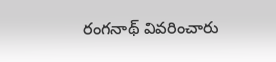రంగనాథ్ వివరించారు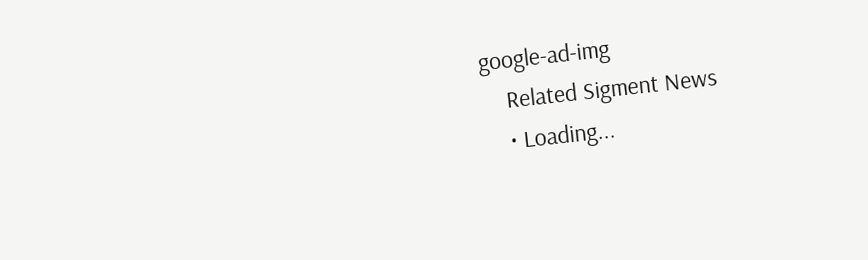google-ad-img
    Related Sigment News
    • Loading...